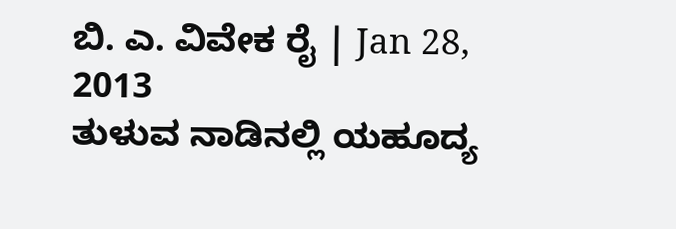ಬಿ. ಎ. ವಿವೇಕ ರೈ | Jan 28, 2013
ತುಳುವ ನಾಡಿನಲ್ಲಿ ಯಹೂದ್ಯ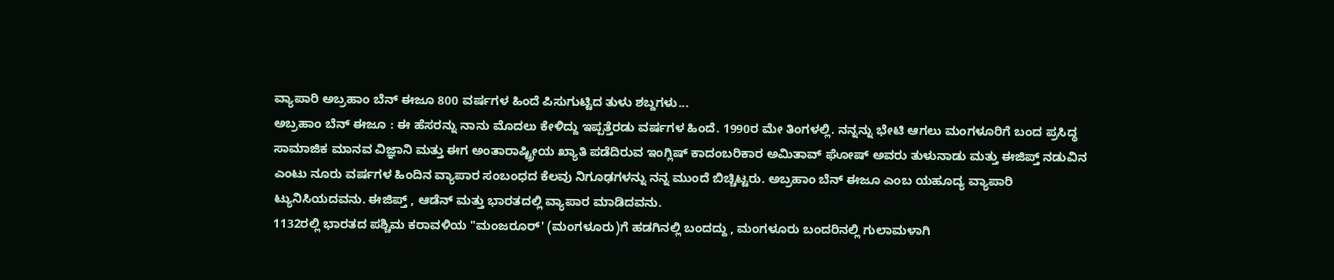ವ್ಯಾಪಾರಿ ಅಬ್ರಹಾಂ ಬೆನ್ ಈಜೂ 800 ವರ್ಷಗಳ ಹಿಂದೆ ಪಿಸುಗುಟ್ಟಿದ ತುಳು ಶಬ್ದಗಳು...
ಅಬ್ರಹಾಂ ಬೆನ್ ಈಜೂ : ಈ ಹೆಸರನ್ನು ನಾನು ಮೊದಲು ಕೇಳಿದ್ದು ಇಪ್ಪತ್ತೆರಡು ವರ್ಷಗಳ ಹಿಂದೆ. 1990ರ ಮೇ ತಿಂಗಳಲ್ಲಿ. ನನ್ನನ್ನು ಭೇಟಿ ಆಗಲು ಮಂಗಳೂರಿಗೆ ಬಂದ ಪ್ರಸಿದ್ಧ ಸಾಮಾಜಿಕ ಮಾನವ ವಿಜ್ಞಾನಿ ಮತ್ತು ಈಗ ಅಂತಾರಾಷ್ಟ್ರೀಯ ಖ್ಯಾತಿ ಪಡೆದಿರುವ ಇಂಗ್ಲಿಷ್ ಕಾದಂಬರಿಕಾರ ಅಮಿತಾವ್ ಘೋಷ್ ಅವರು ತುಳುನಾಡು ಮತ್ತು ಈಜಿಪ್ತ್ ನಡುವಿನ ಎಂಟು ನೂರು ವರ್ಷಗಳ ಹಿಂದಿನ ವ್ಯಾಪಾರ ಸಂಬಂಧದ ಕೆಲವು ನಿಗೂಢಗಳನ್ನು ನನ್ನ ಮುಂದೆ ಬಿಚ್ಚಿಟ್ಟರು. ಅಬ್ರಹಾಂ ಬೆನ್ ಈಜೂ ಎಂಬ ಯಹೂದ್ಯ ವ್ಯಾಪಾರಿ ಟ್ಯುನಿಸಿಯದವನು. ಈಜಿಪ್ತ್ , ಆಡೆನ್ ಮತ್ತು ಭಾರತದಲ್ಲಿ ವ್ಯಾಪಾರ ಮಾಡಿದವನು.
1132ರಲ್ಲಿ ಭಾರತದ ಪಶ್ಚಿಮ ಕರಾವಳಿಯ "ಮಂಜರೂರ್' (ಮಂಗಳೂರು)ಗೆ ಹಡಗಿನಲ್ಲಿ ಬಂದದ್ದು , ಮಂಗಳೂರು ಬಂದರಿನಲ್ಲಿ ಗುಲಾಮಳಾಗಿ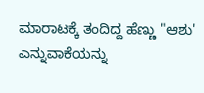ಮಾರಾಟಕ್ಕೆ ತಂದಿದ್ದ ಹೆಣ್ಣು "ಆಶು' ಎನ್ನುವಾಕೆಯನ್ನು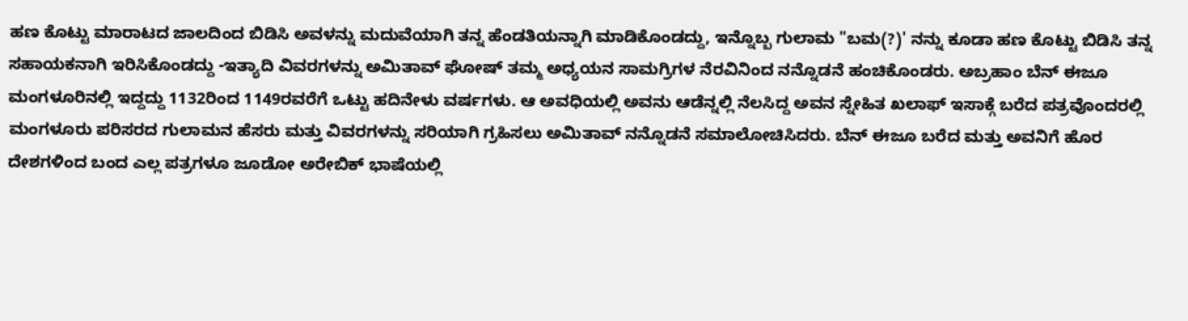ಹಣ ಕೊಟ್ಟು ಮಾರಾಟದ ಜಾಲದಿಂದ ಬಿಡಿಸಿ ಅವಳನ್ನು ಮದುವೆಯಾಗಿ ತನ್ನ ಹೆಂಡತಿಯನ್ನಾಗಿ ಮಾಡಿಕೊಂಡದ್ದು, ಇನ್ನೊಬ್ಬ ಗುಲಾಮ "ಬಮ(?)' ನನ್ನು ಕೂಡಾ ಹಣ ಕೊಟ್ಟು ಬಿಡಿಸಿ ತನ್ನ ಸಹಾಯಕನಾಗಿ ಇರಿಸಿಕೊಂಡದ್ದು -ಇತ್ಯಾದಿ ವಿವರಗಳನ್ನು ಅಮಿತಾವ್ ಘೋಷ್ ತಮ್ಮ ಅಧ್ಯಯನ ಸಾಮಗ್ರಿಗಳ ನೆರವಿನಿಂದ ನನ್ನೊಡನೆ ಹಂಚಿಕೊಂಡರು. ಅಬ್ರಹಾಂ ಬೆನ್ ಈಜೂ ಮಂಗಳೂರಿನಲ್ಲಿ ಇದ್ದದ್ದು 1132ರಿಂದ 1149ರವರೆಗೆ ಒಟ್ಟು ಹದಿನೇಳು ವರ್ಷಗಳು. ಆ ಅವಧಿಯಲ್ಲಿ ಅವನು ಆಡೆನ್ನಲ್ಲಿ ನೆಲಸಿದ್ದ ಅವನ ಸ್ನೇಹಿತ ಖಲಾಫ್ ಇಸಾಕ್ಗೆ ಬರೆದ ಪತ್ರವೊಂದರಲ್ಲಿ ಮಂಗಳೂರು ಪರಿಸರದ ಗುಲಾಮನ ಹೆಸರು ಮತ್ತು ವಿವರಗಳನ್ನು ಸರಿಯಾಗಿ ಗ್ರಹಿಸಲು ಅಮಿತಾವ್ ನನ್ನೊಡನೆ ಸಮಾಲೋಚಿಸಿದರು. ಬೆನ್ ಈಜೂ ಬರೆದ ಮತ್ತು ಅವನಿಗೆ ಹೊರ ದೇಶಗಳಿಂದ ಬಂದ ಎಲ್ಲ ಪತ್ರಗಳೂ ಜೂಡೋ ಅರೇಬಿಕ್ ಭಾಷೆಯಲ್ಲಿ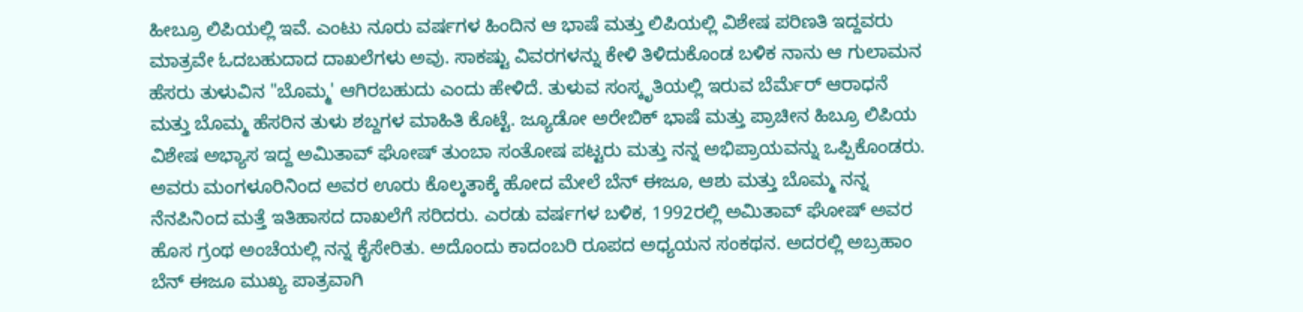ಹೀಬ್ರೂ ಲಿಪಿಯಲ್ಲಿ ಇವೆ. ಎಂಟು ನೂರು ವರ್ಷಗಳ ಹಿಂದಿನ ಆ ಭಾಷೆ ಮತ್ತು ಲಿಪಿಯಲ್ಲಿ ವಿಶೇಷ ಪರಿಣತಿ ಇದ್ದವರು ಮಾತ್ರವೇ ಓದಬಹುದಾದ ದಾಖಲೆಗಳು ಅವು. ಸಾಕಷ್ಟು ವಿವರಗಳನ್ನು ಕೇಳಿ ತಿಳಿದುಕೊಂಡ ಬಳಿಕ ನಾನು ಆ ಗುಲಾಮನ ಹೆಸರು ತುಳುವಿನ "ಬೊಮ್ಮ' ಆಗಿರಬಹುದು ಎಂದು ಹೇಳಿದೆ. ತುಳುವ ಸಂಸ್ಕೃತಿಯಲ್ಲಿ ಇರುವ ಬೆರ್ಮೆರ್ ಆರಾಧನೆ ಮತ್ತು ಬೊಮ್ಮ ಹೆಸರಿನ ತುಳು ಶಬ್ದಗಳ ಮಾಹಿತಿ ಕೊಟ್ಟೆ. ಜ್ಯೂಡೋ ಅರೇಬಿಕ್ ಭಾಷೆ ಮತ್ತು ಪ್ರಾಚೀನ ಹಿಬ್ರೂ ಲಿಪಿಯ ವಿಶೇಷ ಅಭ್ಯಾಸ ಇದ್ದ ಅಮಿತಾವ್ ಘೋಷ್ ತುಂಬಾ ಸಂತೋಷ ಪಟ್ಟರು ಮತ್ತು ನನ್ನ ಅಭಿಪ್ರಾಯವನ್ನು ಒಪ್ಪಿಕೊಂಡರು. ಅವರು ಮಂಗಳೂರಿನಿಂದ ಅವರ ಊರು ಕೊಲ್ಕತಾಕ್ಕೆ ಹೋದ ಮೇಲೆ ಬೆನ್ ಈಜೂ, ಆಶು ಮತ್ತು ಬೊಮ್ಮ ನನ್ನ ನೆನಪಿನಿಂದ ಮತ್ತೆ ಇತಿಹಾಸದ ದಾಖಲೆಗೆ ಸರಿದರು. ಎರಡು ವರ್ಷಗಳ ಬಳಿಕ, 1992ರಲ್ಲಿ ಅಮಿತಾವ್ ಘೋಷ್ ಅವರ ಹೊಸ ಗ್ರಂಥ ಅಂಚೆಯಲ್ಲಿ ನನ್ನ ಕೈಸೇರಿತು. ಅದೊಂದು ಕಾದಂಬರಿ ರೂಪದ ಅಧ್ಯಯನ ಸಂಕಥನ. ಅದರಲ್ಲಿ ಅಬ್ರಹಾಂ ಬೆನ್ ಈಜೂ ಮುಖ್ಯ ಪಾತ್ರವಾಗಿ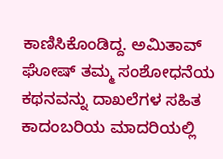ಕಾಣಿಸಿಕೊಂಡಿದ್ದ. ಅಮಿತಾವ್ ಘೋಷ್ ತಮ್ಮ ಸಂಶೋಧನೆಯ ಕಥನವನ್ನು ದಾಖಲೆಗಳ ಸಹಿತ ಕಾದಂಬರಿಯ ಮಾದರಿಯಲ್ಲಿ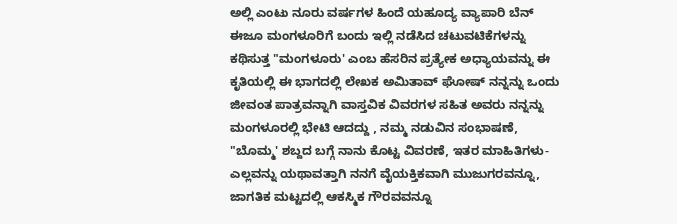ಅಲ್ಲಿ ಎಂಟು ನೂರು ವರ್ಷಗಳ ಹಿಂದೆ ಯಹೂದ್ಯ ವ್ಯಾಪಾರಿ ಬೆನ್ ಈಜೂ ಮಂಗಳೂರಿಗೆ ಬಂದು ಇಲ್ಲಿ ನಡೆಸಿದ ಚಟುವಟಿಕೆಗಳನ್ನು ಕಥಿಸುತ್ತ "ಮಂಗಳೂರು' ಎಂಬ ಹೆಸರಿನ ಪ್ರತ್ಯೇಕ ಅಧ್ಯಾಯವನ್ನು ಈ ಕೃತಿಯಲ್ಲಿ ಈ ಭಾಗದಲ್ಲಿ ಲೇಖಕ ಅಮಿತಾವ್ ಘೋಷ್ ನನ್ನನ್ನು ಒಂದು ಜೀವಂತ ಪಾತ್ರವನ್ನಾಗಿ ವಾಸ್ತವಿಕ ವಿವರಗಳ ಸಹಿತ ಅವರು ನನ್ನನ್ನು ಮಂಗಳೂರಲ್ಲಿ ಭೇಟಿ ಆದದ್ದು , ನಮ್ಮ ನಡುವಿನ ಸಂಭಾಷಣೆ, "ಬೊಮ್ಮ' ಶಬ್ದದ ಬಗ್ಗೆ ನಾನು ಕೊಟ್ಟ ವಿವರಣೆ, ಇತರ ಮಾಹಿತಿಗಳು-ಎಲ್ಲವನ್ನು ಯಥಾವತ್ತಾಗಿ ನನಗೆ ವೈಯಕ್ತಿಕವಾಗಿ ಮುಜುಗರವನ್ನೂ, ಜಾಗತಿಕ ಮಟ್ಟದಲ್ಲಿ ಆಕಸ್ಮಿಕ ಗೌರವವನ್ನೂ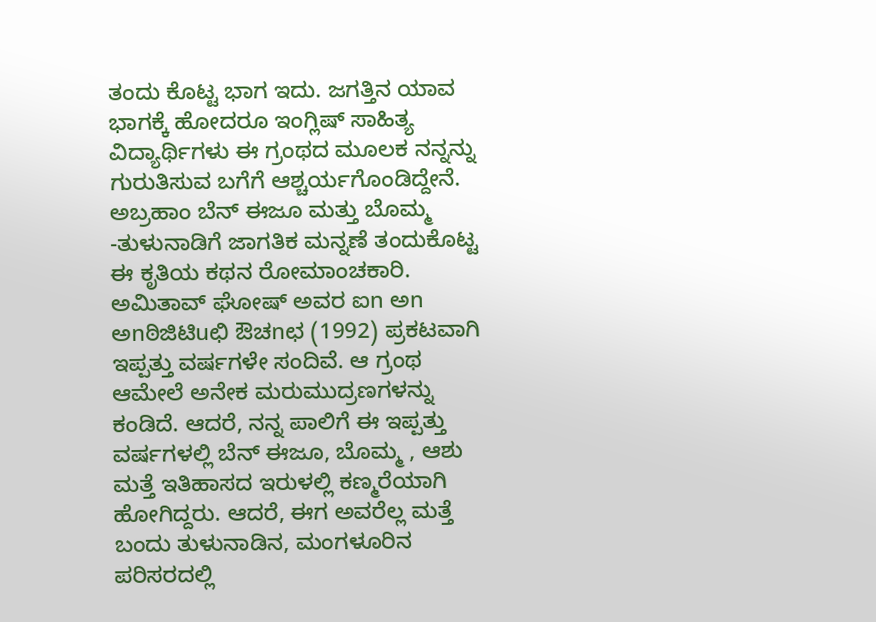ತಂದು ಕೊಟ್ಟ ಭಾಗ ಇದು. ಜಗತ್ತಿನ ಯಾವ ಭಾಗಕ್ಕೆ ಹೋದರೂ ಇಂಗ್ಲಿಷ್ ಸಾಹಿತ್ಯ ವಿದ್ಯಾರ್ಥಿಗಳು ಈ ಗ್ರಂಥದ ಮೂಲಕ ನನ್ನನ್ನು ಗುರುತಿಸುವ ಬಗೆಗೆ ಆಶ್ಚರ್ಯಗೊಂಡಿದ್ದೇನೆ. ಅಬ್ರಹಾಂ ಬೆನ್ ಈಜೂ ಮತ್ತು ಬೊಮ್ಮ -ತುಳುನಾಡಿಗೆ ಜಾಗತಿಕ ಮನ್ನಣೆ ತಂದುಕೊಟ್ಟ ಈ ಕೃತಿಯ ಕಥನ ರೋಮಾಂಚಕಾರಿ.
ಅಮಿತಾವ್ ಘೋಷ್ ಅವರ ಐn ಅn ಅnಠಿಜಿಟಿuಛಿ ಔಚnಛ (1992) ಪ್ರಕಟವಾಗಿ ಇಪ್ಪತ್ತು ವರ್ಷಗಳೇ ಸಂದಿವೆ. ಆ ಗ್ರಂಥ ಆಮೇಲೆ ಅನೇಕ ಮರುಮುದ್ರಣಗಳನ್ನು ಕಂಡಿದೆ. ಆದರೆ, ನನ್ನ ಪಾಲಿಗೆ ಈ ಇಪ್ಪತ್ತು ವರ್ಷಗಳಲ್ಲಿ ಬೆನ್ ಈಜೂ, ಬೊಮ್ಮ , ಆಶು ಮತ್ತೆ ಇತಿಹಾಸದ ಇರುಳಲ್ಲಿ ಕಣ್ಮರೆಯಾಗಿ ಹೋಗಿದ್ದರು. ಆದರೆ, ಈಗ ಅವರೆಲ್ಲ ಮತ್ತೆ ಬಂದು ತುಳುನಾಡಿನ, ಮಂಗಳೂರಿನ ಪರಿಸರದಲ್ಲಿ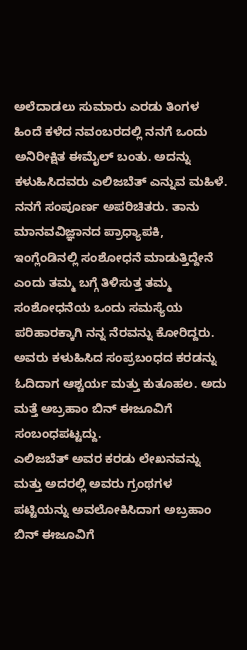ಅಲೆದಾಡಲು ಸುಮಾರು ಎರಡು ತಿಂಗಳ ಹಿಂದೆ ಕಳೆದ ನವಂಬರದಲ್ಲಿ ನನಗೆ ಒಂದು ಅನಿರೀಕ್ಷಿತ ಈಮೈಲ್ ಬಂತು. ಅದನ್ನು ಕಳುಹಿಸಿದವರು ಎಲಿಜಬೆತ್ ಎನ್ನುವ ಮಹಿಳೆ. ನನಗೆ ಸಂಪೂರ್ಣ ಅಪರಿಚಿತರು. ತಾನು ಮಾನವವಿಜ್ಞಾನದ ಪ್ರಾಧ್ಯಾಪಕಿ, ಇಂಗ್ಲೆಂಡಿನಲ್ಲಿ ಸಂಶೋಧನೆ ಮಾಡುತ್ತಿದ್ದೇನೆ ಎಂದು ತಮ್ಮ ಬಗ್ಗೆ ತಿಳಿಸುತ್ತ ತಮ್ಮ ಸಂಶೋಧನೆಯ ಒಂದು ಸಮಸ್ಯೆಯ ಪರಿಹಾರಕ್ಕಾಗಿ ನನ್ನ ನೆರವನ್ನು ಕೋರಿದ್ದರು. ಅವರು ಕಳುಹಿಸಿದ ಸಂಪ್ರಬಂಧದ ಕರಡನ್ನು ಓದಿದಾಗ ಆಶ್ಚರ್ಯ ಮತ್ತು ಕುತೂಹಲ. ಅದು ಮತ್ತೆ ಅಬ್ರಹಾಂ ಬಿನ್ ಈಜೂವಿಗೆ ಸಂಬಂಧಪಟ್ಟದ್ದು.
ಎಲಿಜಬೆತ್ ಅವರ ಕರಡು ಲೇಖನವನ್ನು ಮತ್ತು ಅದರಲ್ಲಿ ಅವರು ಗ್ರಂಥಗಳ ಪಟ್ಟಿಯನ್ನು ಅವಲೋಕಿಸಿದಾಗ ಅಬ್ರಹಾಂ ಬಿನ್ ಈಜೂವಿಗೆ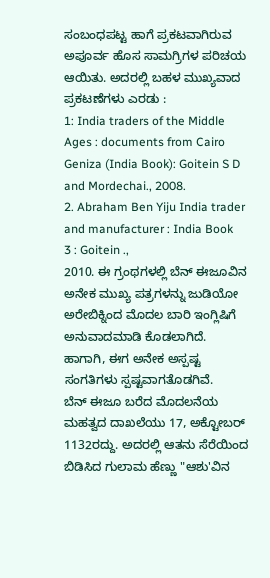ಸಂಬಂಧಪಟ್ಟ ಹಾಗೆ ಪ್ರಕಟವಾಗಿರುವ ಅಪೂರ್ವ ಹೊಸ ಸಾಮಗ್ರಿಗಳ ಪರಿಚಯ ಆಯಿತು. ಅದರಲ್ಲಿ ಬಹಳ ಮುಖ್ಯವಾದ ಪ್ರಕಟಣೆಗಳು ಎರಡು :
1: India traders of the Middle Ages : documents from Cairo Geniza (India Book): Goitein S D and Mordechai., 2008.
2. Abraham Ben Yiju India trader and manufacturer : India Book
3 : Goitein .,
2010. ಈ ಗ್ರಂಥಗಳಲ್ಲಿ ಬೆನ್ ಈಜೂವಿನ ಅನೇಕ ಮುಖ್ಯ ಪತ್ರಗಳನ್ನು ಜುಡಿಯೋ
ಅರೇಬಿಕ್ನಿಂದ ಮೊದಲ ಬಾರಿ ಇಂಗ್ಲಿಷಿಗೆ ಅನುವಾದಮಾಡಿ ಕೊಡಲಾಗಿದೆ. ಹಾಗಾಗಿ, ಈಗ ಅನೇಕ ಅಸ್ಪಷ್ಟ ಸಂಗತಿಗಳು ಸ್ಪಷ್ಟವಾಗತೊಡಗಿವೆ.
ಬೆನ್ ಈಜೂ ಬರೆದ ಮೊದಲನೆಯ ಮಹತ್ವದ ದಾಖಲೆಯು 17, ಅಕ್ಟೋಬರ್ 1132ರದ್ದು. ಅದರಲ್ಲಿ ಆತನು ಸೆರೆಯಿಂದ ಬಿಡಿಸಿದ ಗುಲಾಮ ಹೆಣ್ಣು "ಆಶು'ವಿನ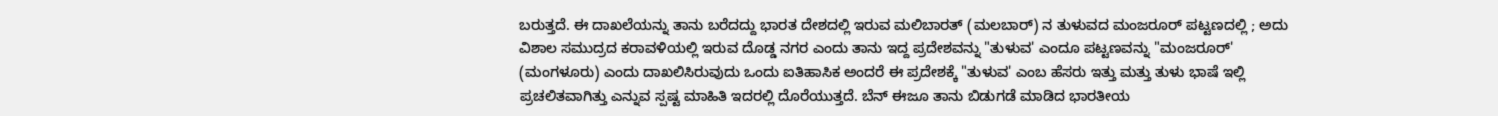ಬರುತ್ತದೆ. ಈ ದಾಖಲೆಯನ್ನು ತಾನು ಬರೆದದ್ದು ಭಾರತ ದೇಶದಲ್ಲಿ ಇರುವ ಮಲಿಬಾರತ್ (ಮಲಬಾರ್) ನ ತುಳುವದ ಮಂಜರೂರ್ ಪಟ್ಟಣದಲ್ಲಿ ; ಅದು ವಿಶಾಲ ಸಮುದ್ರದ ಕರಾವಳಿಯಲ್ಲಿ ಇರುವ ದೊಡ್ಡ ನಗರ ಎಂದು ತಾನು ಇದ್ದ ಪ್ರದೇಶವನ್ನು "ತುಳುವ' ಎಂದೂ ಪಟ್ಟಣವನ್ನು "ಮಂಜರೂರ್' (ಮಂಗಳೂರು) ಎಂದು ದಾಖಲಿಸಿರುವುದು ಒಂದು ಐತಿಹಾಸಿಕ ಅಂದರೆ ಈ ಪ್ರದೇಶಕ್ಕೆ "ತುಳುವ' ಎಂಬ ಹೆಸರು ಇತ್ತು ಮತ್ತು ತುಳು ಭಾಷೆ ಇಲ್ಲಿ ಪ್ರಚಲಿತವಾಗಿತ್ತು ಎನ್ನುವ ಸ್ಪಷ್ಟ ಮಾಹಿತಿ ಇದರಲ್ಲಿ ದೊರೆಯುತ್ತದೆ. ಬೆನ್ ಈಜೂ ತಾನು ಬಿಡುಗಡೆ ಮಾಡಿದ ಭಾರತೀಯ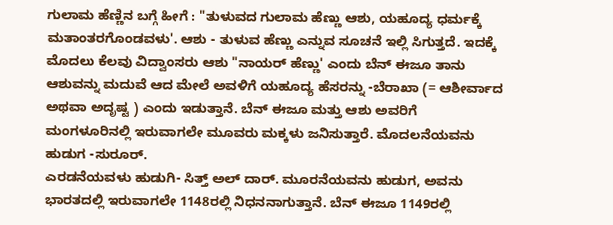ಗುಲಾಮ ಹೆಣ್ಣಿನ ಬಗ್ಗೆ ಹೀಗೆ : "ತುಳುವದ ಗುಲಾಮ ಹೆಣ್ಣು ಆಶು, ಯಹೂದ್ಯ ಧರ್ಮಕ್ಕೆ ಮತಾಂತರಗೊಂಡವಳು'. ಆಶು - ತುಳುವ ಹೆಣ್ಣು ಎನ್ನುವ ಸೂಚನೆ ಇಲ್ಲಿ ಸಿಗುತ್ತದೆ. ಇದಕ್ಕೆ ಮೊದಲು ಕೆಲವು ವಿದ್ವಾಂಸರು ಆಶು "ನಾಯರ್ ಹೆಣ್ಣು' ಎಂದು ಬೆನ್ ಈಜೂ ತಾನು ಆಶುವನ್ನು ಮದುವೆ ಆದ ಮೇಲೆ ಅವಳಿಗೆ ಯಹೂದ್ಯ ಹೆಸರನ್ನು -ಬೆರಾಖಾ (= ಆಶೀರ್ವಾದ ಅಥವಾ ಅದೃಷ್ಟ ) ಎಂದು ಇಡುತ್ತಾನೆ. ಬೆನ್ ಈಜೂ ಮತ್ತು ಆಶು ಅವರಿಗೆ ಮಂಗಳೂರಿನಲ್ಲಿ ಇರುವಾಗಲೇ ಮೂವರು ಮಕ್ಕಳು ಜನಿಸುತ್ತಾರೆ. ಮೊದಲನೆಯವನು ಹುಡುಗ -ಸುರೂರ್.
ಎರಡನೆಯವಳು ಹುಡುಗಿ- ಸಿತ್ತ್ ಅಲ್ ದಾರ್. ಮೂರನೆಯವನು ಹುಡುಗ, ಅವನು ಭಾರತದಲ್ಲಿ ಇರುವಾಗಲೇ 1148ರಲ್ಲಿ ನಿಧನನಾಗುತ್ತಾನೆ. ಬೆನ್ ಈಜೂ 1149ರಲ್ಲಿ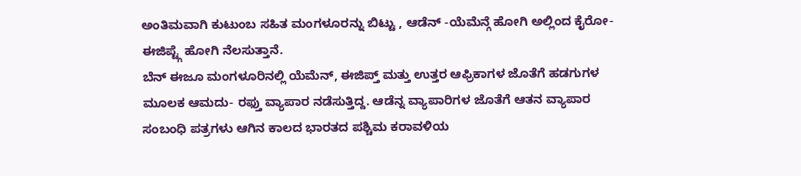ಅಂತಿಮವಾಗಿ ಕುಟುಂಬ ಸಹಿತ ಮಂಗಳೂರನ್ನು ಬಿಟ್ಟು , ಆಡೆನ್ -ಯೆಮೆನ್ಗೆ ಹೋಗಿ ಅಲ್ಲಿಂದ ಕೈರೋ- ಈಜಿಪ್ಟ್ಗೆ ಹೋಗಿ ನೆಲಸುತ್ತಾನೆ.
ಬೆನ್ ಈಜೂ ಮಂಗಳೂರಿನಲ್ಲಿ ಯೆಮೆನ್, ಈಜಿಪ್ತ್ ಮತ್ತು ಉತ್ತರ ಆಫ್ರಿಕಾಗಳ ಜೊತೆಗೆ ಹಡಗುಗಳ ಮೂಲಕ ಆಮದು- ರಫ್ತು ವ್ಯಾಪಾರ ನಡೆಸುತ್ತಿದ್ದ. ಆಡೆನ್ನ ವ್ಯಾಪಾರಿಗಳ ಜೊತೆಗೆ ಆತನ ವ್ಯಾಪಾರ ಸಂಬಂಧಿ ಪತ್ರಗಳು ಆಗಿನ ಕಾಲದ ಭಾರತದ ಪಶ್ಚಿಮ ಕರಾವಳಿಯ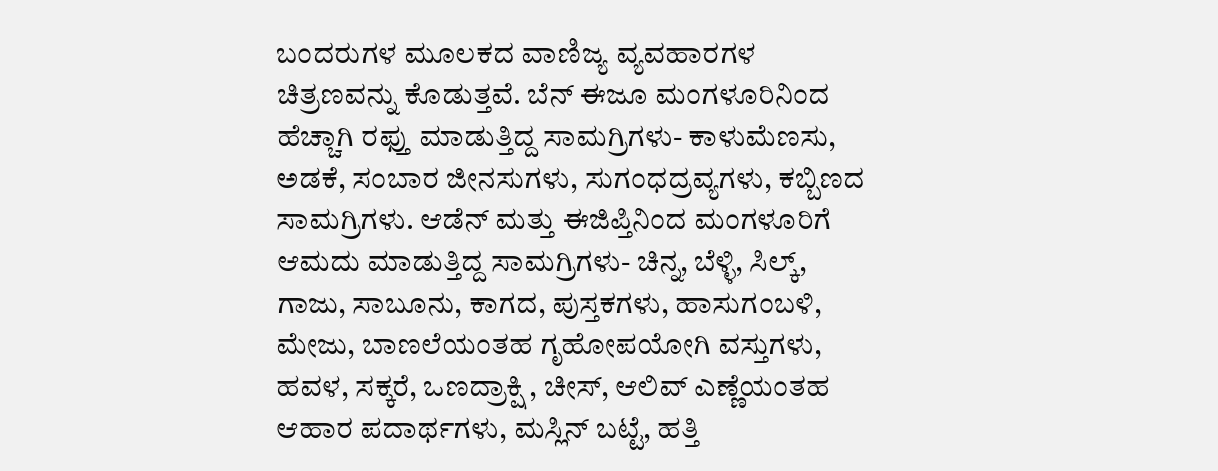ಬಂದರುಗಳ ಮೂಲಕದ ವಾಣಿಜ್ಯ ವ್ಯವಹಾರಗಳ ಚಿತ್ರಣವನ್ನು ಕೊಡುತ್ತವೆ. ಬೆನ್ ಈಜೂ ಮಂಗಳೂರಿನಿಂದ ಹೆಚ್ಚಾಗಿ ರಫ್ತು ಮಾಡುತ್ತಿದ್ದ ಸಾಮಗ್ರಿಗಳು- ಕಾಳುಮೆಣಸು, ಅಡಕೆ, ಸಂಬಾರ ಜೀನಸುಗಳು, ಸುಗಂಧದ್ರವ್ಯಗಳು, ಕಬ್ಬಿಣದ ಸಾಮಗ್ರಿಗಳು. ಆಡೆನ್ ಮತ್ತು ಈಜಿಪ್ತಿನಿಂದ ಮಂಗಳೂರಿಗೆ ಆಮದು ಮಾಡುತ್ತಿದ್ದ ಸಾಮಗ್ರಿಗಳು- ಚಿನ್ನ, ಬೆಳ್ಳಿ, ಸಿಲ್ಕ್, ಗಾಜು, ಸಾಬೂನು, ಕಾಗದ, ಪುಸ್ತಕಗಳು, ಹಾಸುಗಂಬಳಿ, ಮೇಜು, ಬಾಣಲೆಯಂತಹ ಗೃಹೋಪಯೋಗಿ ವಸ್ತುಗಳು, ಹವಳ, ಸಕ್ಕರೆ, ಒಣದ್ರಾಕ್ಷಿ , ಚೀಸ್, ಆಲಿವ್ ಎಣ್ಣೆಯಂತಹ ಆಹಾರ ಪದಾರ್ಥಗಳು, ಮಸ್ಲಿನ್ ಬಟ್ಟೆ, ಹತ್ತಿ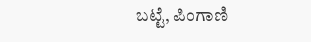ಬಟ್ಟೆ, ಪಿಂಗಾಣಿ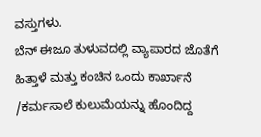ವಸ್ತುಗಳು.
ಬೆನ್ ಈಜೂ ತುಳುವದಲ್ಲಿ ವ್ಯಾಪಾರದ ಜೊತೆಗೆ ಹಿತ್ತಾಳೆ ಮತ್ತು ಕಂಚಿನ ಒಂದು ಕಾರ್ಖಾನೆ /ಕರ್ಮಸಾಲೆ ಕುಲುಮೆಯನ್ನು ಹೊಂದಿದ್ದ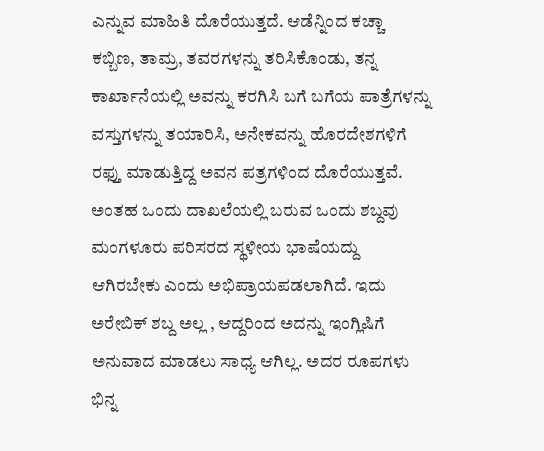ಎನ್ನುವ ಮಾಹಿತಿ ದೊರೆಯುತ್ತದೆ. ಆಡೆನ್ನಿಂದ ಕಚ್ಚಾ ಕಬ್ಬಿಣ, ತಾಮ್ರ, ತವರಗಳನ್ನು ತರಿಸಿಕೊಂಡು, ತನ್ನ ಕಾರ್ಖಾನೆಯಲ್ಲಿ ಅವನ್ನು ಕರಗಿಸಿ ಬಗೆ ಬಗೆಯ ಪಾತ್ರೆಗಳನ್ನು ವಸ್ತುಗಳನ್ನು ತಯಾರಿಸಿ, ಅನೇಕವನ್ನು ಹೊರದೇಶಗಳಿಗೆ ರಫ್ತು ಮಾಡುತ್ತಿದ್ದ ಅವನ ಪತ್ರಗಳಿಂದ ದೊರೆಯುತ್ತವೆ.
ಅಂತಹ ಒಂದು ದಾಖಲೆಯಲ್ಲಿ ಬರುವ ಒಂದು ಶಬ್ದವು ಮಂಗಳೂರು ಪರಿಸರದ ಸ್ಥಳೀಯ ಭಾಷೆಯದ್ದು ಆಗಿರಬೇಕು ಎಂದು ಅಭಿಪ್ರಾಯಪಡಲಾಗಿದೆ. ಇದು ಅರೇಬಿಕ್ ಶಬ್ದ ಅಲ್ಲ , ಆದ್ದರಿಂದ ಅದನ್ನು ಇಂಗ್ಲಿಷಿಗೆ ಅನುವಾದ ಮಾಡಲು ಸಾಧ್ಯ ಆಗಿಲ್ಲ. ಅದರ ರೂಪಗಳು ಭಿನ್ನ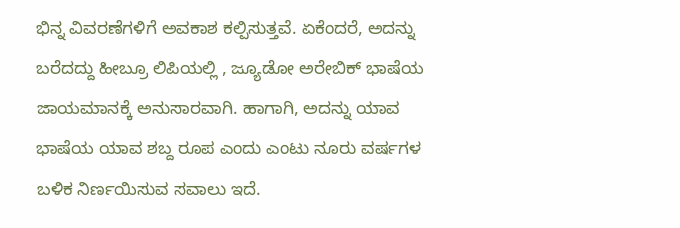ಭಿನ್ನ ವಿವರಣೆಗಳಿಗೆ ಅವಕಾಶ ಕಲ್ಪಿಸುತ್ತವೆ. ಏಕೆಂದರೆ, ಅದನ್ನು ಬರೆದದ್ದು ಹೀಬ್ರೂ ಲಿಪಿಯಲ್ಲಿ , ಜ್ಯೂಡೋ ಅರೇಬಿಕ್ ಭಾಷೆಯ ಜಾಯಮಾನಕ್ಕೆ ಅನುಸಾರವಾಗಿ. ಹಾಗಾಗಿ, ಅದನ್ನು ಯಾವ ಭಾಷೆಯ ಯಾವ ಶಬ್ದ ರೂಪ ಎಂದು ಎಂಟು ನೂರು ವರ್ಷಗಳ ಬಳಿಕ ನಿರ್ಣಯಿಸುವ ಸವಾಲು ಇದೆ.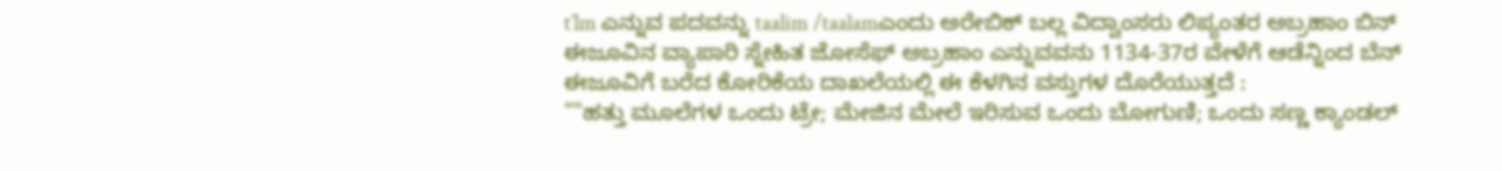t’lm ಎನ್ನುವ ಪದವನ್ನು taalim /taalamಎಂದು ಅರೇಬಿಕ್ ಬಲ್ಲ ವಿದ್ವಾಂಸರು ಲಿಪ್ಯಂತರ ಅಬ್ರಹಾಂ ಬಿನ್ ಈಜೂವಿನ ವ್ಯಾಪಾರಿ ಸ್ನೇಹಿತ ಜೋಸೆಫ್ ಅಬ್ರಹಾಂ ಎನ್ನುವವನು 1134-37ರ ವೇಳೆಗೆ ಆಡೆನ್ನಿಂದ ಬೆನ್ ಈಜೂವಿಗೆ ಬರೆದ ಕೋರಿಕೆಯ ದಾಖಲೆಯಲ್ಲಿ ಈ ಕೆಳಗಿನ ವಸ್ತುಗಳ ದೊರೆಯುತ್ತದೆ :
""ಹತ್ತು ಮೂಲೆಗಳ ಒಂದು ಟ್ರೇ; ಮೇಜಿನ ಮೇಲೆ ಇರಿಸುವ ಒಂದು ಬೋಗುಣಿ; ಒಂದು ಸಣ್ಣ ಕ್ಯಾಂಡಲ್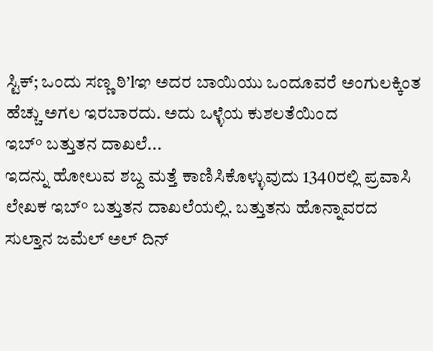ಸ್ಟಿಕ್; ಒಂದು ಸಣ್ಣ ಠಿ’lಞ ಅದರ ಬಾಯಿಯು ಒಂದೂವರೆ ಅಂಗುಲಕ್ಕಿಂತ ಹೆಚ್ಚು ಅಗಲ ಇರಬಾರದು. ಅದು ಒಳ್ಳೆಯ ಕುಶಲತೆಯಿಂದ
ಇಬ್° ಬತ್ತುತನ ದಾಖಲೆ...
ಇದನ್ನು ಹೋಲುವ ಶಬ್ದ ಮತ್ತೆ ಕಾಣಿಸಿಕೊಳ್ಳುವುದು 1340ರಲ್ಲಿ ಪ್ರವಾಸಿ ಲೇಖಕ ಇಬ್° ಬತ್ತುತನ ದಾಖಲೆಯಲ್ಲಿ. ಬತ್ತುತನು ಹೊನ್ನಾವರದ ಸುಲ್ತಾನ ಜಮೆಲ್ ಅಲ್ ದಿನ್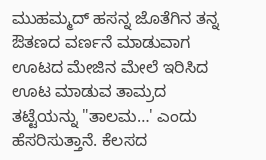ಮುಹಮ್ಮದ್ ಹಸನ್ನ ಜೊತೆಗಿನ ತನ್ನ ಔತಣದ ವರ್ಣನೆ ಮಾಡುವಾಗ ಊಟದ ಮೇಜಿನ ಮೇಲೆ ಇರಿಸಿದ ಊಟ ಮಾಡುವ ತಾಮ್ರದ ತಟ್ಟೆಯನ್ನು "ತಾಲಮ…' ಎಂದು ಹೆಸರಿಸುತ್ತಾನೆ. ಕೆಲಸದ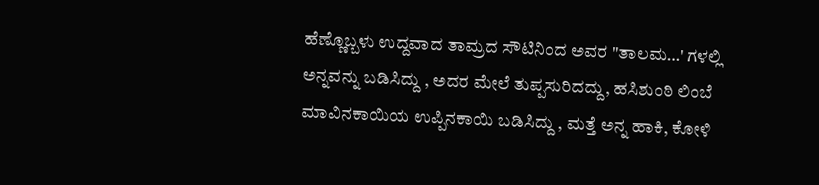ಹೆಣ್ಣೊಬ್ಬಳು ಉದ್ದವಾದ ತಾಮ್ರದ ಸೌಟಿನಿಂದ ಅವರ "ತಾಲಮ…' ಗಳಲ್ಲಿ ಅನ್ನವನ್ನು ಬಡಿಸಿದ್ದು , ಅದರ ಮೇಲೆ ತುಪ್ಪಸುರಿದದ್ದು, ಹಸಿಶುಂಠಿ ಲಿಂಬೆ ಮಾವಿನಕಾಯಿಯ ಉಪ್ಪಿನಕಾಯಿ ಬಡಿಸಿದ್ದು , ಮತ್ತೆ ಅನ್ನ ಹಾಕಿ, ಕೋಳಿ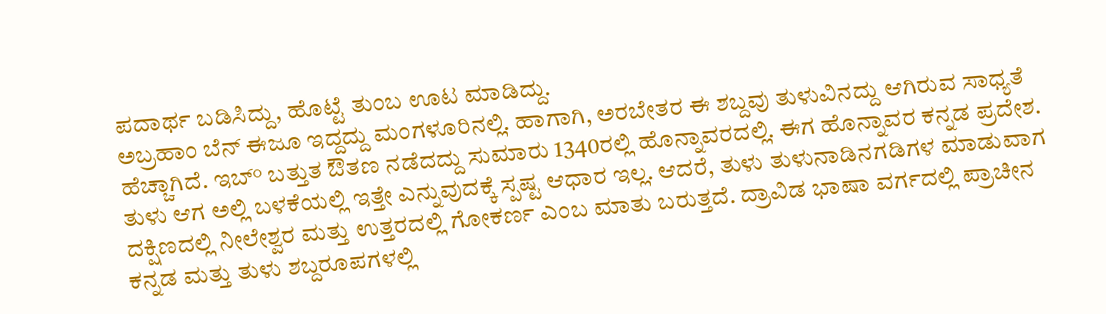ಪದಾರ್ಥ ಬಡಿಸಿದ್ದು, ಹೊಟ್ಟೆ ತುಂಬ ಊಟ ಮಾಡಿದ್ದು.
ಅಬ್ರಹಾಂ ಬೆನ್ ಈಜೂ ಇದ್ದದ್ದು ಮಂಗಳೂರಿನಲ್ಲಿ. ಹಾಗಾಗಿ, ಅರಬೇತರ ಈ ಶಬ್ದವು ತುಳುವಿನದ್ದು ಆಗಿರುವ ಸಾಧ್ಯತೆ ಹೆಚ್ಚಾಗಿದೆ. ಇಬ್° ಬತ್ತುತ ಔತಣ ನಡೆದದ್ದು ಸುಮಾರು 1340ರಲ್ಲಿ ಹೊನ್ನಾವರದಲ್ಲಿ. ಈಗ ಹೊನ್ನಾವರ ಕನ್ನಡ ಪ್ರದೇಶ. ತುಳು ಆಗ ಅಲ್ಲಿ ಬಳಕೆಯಲ್ಲಿ ಇತ್ತೇ ಎನ್ನುವುದಕ್ಕೆ ಸ್ಪಷ್ಟ ಆಧಾರ ಇಲ್ಲ. ಆದರೆ, ತುಳು ತುಳುನಾಡಿನಗಡಿಗಳ ಮಾಡುವಾಗ ದಕ್ಷಿಣದಲ್ಲಿ ನೀಲೇಶ್ವರ ಮತ್ತು ಉತ್ತರದಲ್ಲಿ ಗೋಕರ್ಣ ಎಂಬ ಮಾತು ಬರುತ್ತದೆ. ದ್ರಾವಿಡ ಭಾಷಾ ವರ್ಗದಲ್ಲಿ ಪ್ರಾಚೀನ ಕನ್ನಡ ಮತ್ತು ತುಳು ಶಬ್ದರೂಪಗಳಲ್ಲಿ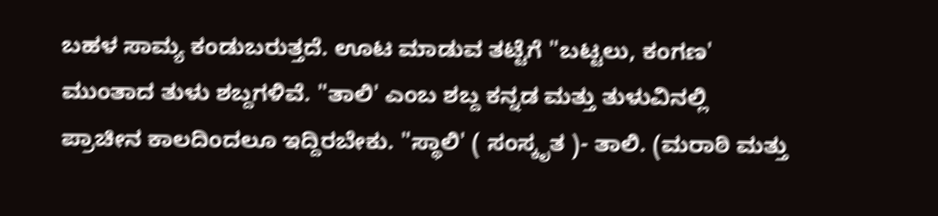ಬಹಳ ಸಾಮ್ಯ ಕಂಡುಬರುತ್ತದೆ. ಊಟ ಮಾಡುವ ತಟ್ಟೆಗೆ "ಬಟ್ಟಲು, ಕಂಗಣ' ಮುಂತಾದ ತುಳು ಶಬ್ದಗಳಿವೆ. "ತಾಲಿ' ಎಂಬ ಶಬ್ದ ಕನ್ನಡ ಮತ್ತು ತುಳುವಿನಲ್ಲಿ ಪ್ರಾಚೀನ ಕಾಲದಿಂದಲೂ ಇದ್ದಿರಬೇಕು. "ಸ್ಥಾಲಿ' ( ಸಂಸ್ಕೃತ )- ತಾಲಿ. (ಮರಾಠಿ ಮತ್ತು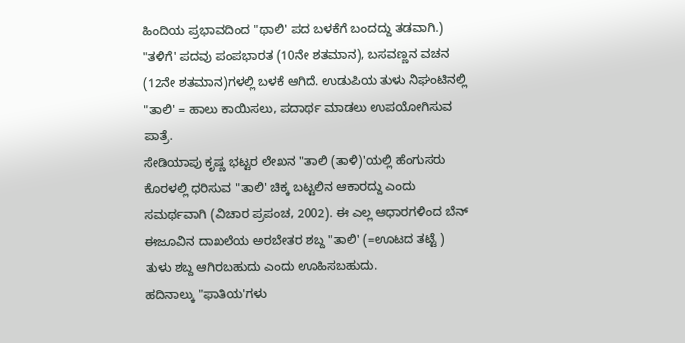ಹಿಂದಿಯ ಪ್ರಭಾವದಿಂದ "ಥಾಲಿ' ಪದ ಬಳಕೆಗೆ ಬಂದದ್ದು ತಡವಾಗಿ.) "ತಳಿಗೆ' ಪದವು ಪಂಪಭಾರತ (10ನೇ ಶತಮಾನ), ಬಸವಣ್ಣನ ವಚನ (12ನೇ ಶತಮಾನ)ಗಳಲ್ಲಿ ಬಳಕೆ ಆಗಿದೆ. ಉಡುಪಿಯ ತುಳು ನಿಘಂಟಿನಲ್ಲಿ "ತಾಲಿ' = ಹಾಲು ಕಾಯಿಸಲು, ಪದಾರ್ಥ ಮಾಡಲು ಉಪಯೋಗಿಸುವ ಪಾತ್ರೆ.
ಸೇಡಿಯಾಪು ಕೃಷ್ಣ ಭಟ್ಟರ ಲೇಖನ "ತಾಲಿ (ತಾಳಿ)'ಯಲ್ಲಿ ಹೆಂಗುಸರು ಕೊರಳಲ್ಲಿ ಧರಿಸುವ "ತಾಲಿ' ಚಿಕ್ಕ ಬಟ್ಟಲಿನ ಆಕಾರದ್ದು ಎಂದು ಸಮರ್ಥವಾಗಿ (ವಿಚಾರ ಪ್ರಪಂಚ, 2002). ಈ ಎಲ್ಲ ಆಧಾರಗಳಿಂದ ಬೆನ್ ಈಜೂವಿನ ದಾಖಲೆಯ ಅರಬೇತರ ಶಬ್ದ "ತಾಲಿ' (=ಊಟದ ತಟ್ಟೆ ) ತುಳು ಶಬ್ದ ಆಗಿರಬಹುದು ಎಂದು ಊಹಿಸಬಹುದು.
ಹದಿನಾಲ್ಕು "ಫಾತಿಯ'ಗಳು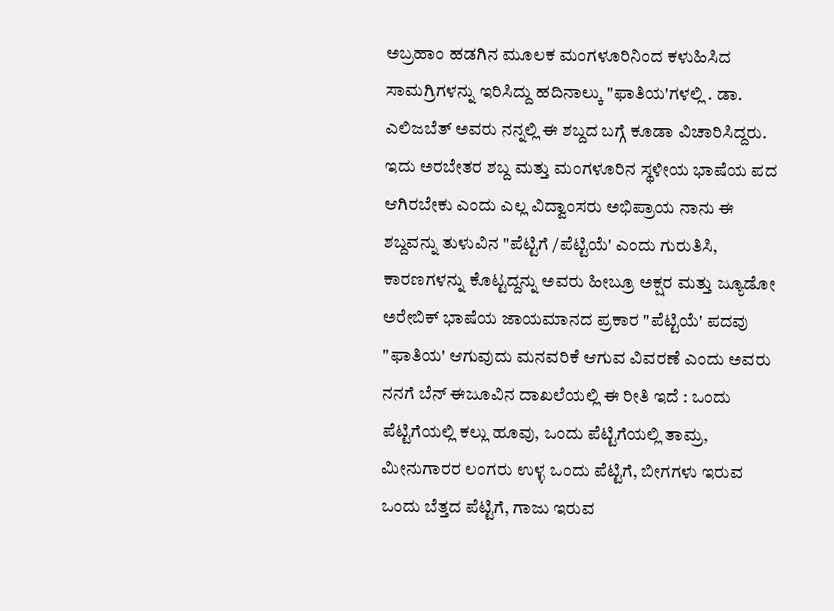ಅಬ್ರಹಾಂ ಹಡಗಿನ ಮೂಲಕ ಮಂಗಳೂರಿನಿಂದ ಕಳುಹಿಸಿದ ಸಾಮಗ್ರಿಗಳನ್ನು ಇರಿಸಿದ್ದು ಹದಿನಾಲ್ಕು "ಫಾತಿಯ'ಗಳಲ್ಲಿ . ಡಾ. ಎಲಿಜಬೆತ್ ಅವರು ನನ್ನಲ್ಲಿ ಈ ಶಬ್ದದ ಬಗ್ಗೆ ಕೂಡಾ ವಿಚಾರಿಸಿದ್ದರು. ಇದು ಅರಬೇತರ ಶಬ್ದ ಮತ್ತು ಮಂಗಳೂರಿನ ಸ್ಥಳೀಯ ಭಾಷೆಯ ಪದ ಆಗಿರಬೇಕು ಎಂದು ಎಲ್ಲ ವಿದ್ವಾಂಸರು ಅಭಿಪ್ರಾಯ ನಾನು ಈ ಶಬ್ದವನ್ನು ತುಳುವಿನ "ಪೆಟ್ಟಿಗೆ /ಪೆಟ್ಟಿಯೆ' ಎಂದು ಗುರುತಿಸಿ, ಕಾರಣಗಳನ್ನು ಕೊಟ್ಟದ್ದನ್ನು ಅವರು ಹೀಬ್ರೂ ಅಕ್ಷರ ಮತ್ತು ಜ್ಯೂಡೋ ಅರೇಬಿಕ್ ಭಾಷೆಯ ಜಾಯಮಾನದ ಪ್ರಕಾರ "ಪೆಟ್ಟಿಯೆ' ಪದವು "ಫಾತಿಯ' ಆಗುವುದು ಮನವರಿಕೆ ಆಗುವ ವಿವರಣೆ ಎಂದು ಅವರು ನನಗೆ ಬೆನ್ ಈಜೂವಿನ ದಾಖಲೆಯಲ್ಲಿ ಈ ರೀತಿ ಇದೆ : ಒಂದು ಪೆಟ್ಟಿಗೆಯಲ್ಲಿ ಕಲ್ಲು ಹೂವು, ಒಂದು ಪೆಟ್ಟಿಗೆಯಲ್ಲಿ ತಾಮ್ರ, ಮೀನುಗಾರರ ಲಂಗರು ಉಳ್ಳ ಒಂದು ಪೆಟ್ಟಿಗೆ, ಬೀಗಗಳು ಇರುವ ಒಂದು ಬೆತ್ತದ ಪೆಟ್ಟಿಗೆ, ಗಾಜು ಇರುವ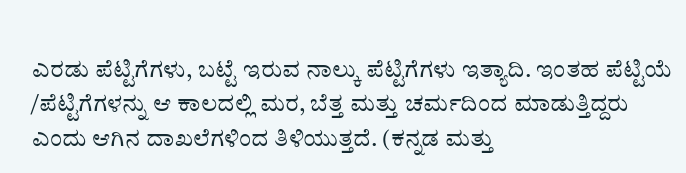ಎರಡು ಪೆಟ್ಟಿಗೆಗಳು, ಬಟ್ಟೆ ಇರುವ ನಾಲ್ಕು ಪೆಟ್ಟಿಗೆಗಳು ಇತ್ಯಾದಿ. ಇಂತಹ ಪೆಟ್ಟಿಯೆ /ಪೆಟ್ಟಿಗೆಗಳನ್ನು ಆ ಕಾಲದಲ್ಲಿ ಮರ, ಬೆತ್ತ ಮತ್ತು ಚರ್ಮದಿಂದ ಮಾಡುತ್ತಿದ್ದರು ಎಂದು ಆಗಿನ ದಾಖಲೆಗಳಿಂದ ತಿಳಿಯುತ್ತದೆ. (ಕನ್ನಡ ಮತ್ತು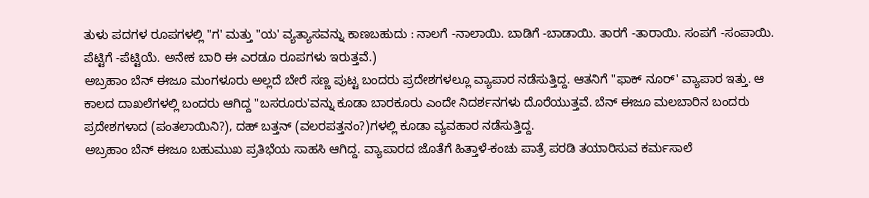ತುಳು ಪದಗಳ ರೂಪಗಳಲ್ಲಿ "ಗ' ಮತ್ತು "ಯ' ವ್ಯತ್ಯಾಸವನ್ನು ಕಾಣಬಹುದು : ನಾಲಗೆ -ನಾಲಾಯಿ. ಬಾಡಿಗೆ -ಬಾಡಾಯಿ. ತಾರಗೆ -ತಾರಾಯಿ. ಸಂಪಗೆ -ಸಂಪಾಯಿ. ಪೆಟ್ಟಿಗೆ -ಪೆಟ್ಟಿಯೆ. ಅನೇಕ ಬಾರಿ ಈ ಎರಡೂ ರೂಪಗಳು ಇರುತ್ತವೆ.)
ಅಬ್ರಹಾಂ ಬೆನ್ ಈಜೂ ಮಂಗಳೂರು ಅಲ್ಲದೆ ಬೇರೆ ಸಣ್ಣ ಪುಟ್ಟ ಬಂದರು ಪ್ರದೇಶಗಳಲ್ಲೂ ವ್ಯಾಪಾರ ನಡೆಸುತ್ತಿದ್ದ. ಆತನಿಗೆ "ಫಾಕ್ ನೂರ್' ವ್ಯಾಪಾರ ಇತ್ತು. ಆ ಕಾಲದ ದಾಖಲೆಗಳಲ್ಲಿ ಬಂದರು ಆಗಿದ್ದ "ಬಸರೂರು'ವನ್ನು ಕೂಡಾ ಬಾರಕೂರು ಎಂದೇ ನಿದರ್ಶನಗಳು ದೊರೆಯುತ್ತವೆ. ಬೆನ್ ಈಜೂ ಮಲಬಾರಿನ ಬಂದರು ಪ್ರದೇಶಗಳಾದ (ಪಂತಲಾಯಿನಿ?), ದಹ್ ಬತ್ತನ್ (ವಲರಪತ್ತನಂ?)ಗಳಲ್ಲಿ ಕೂಡಾ ವ್ಯವಹಾರ ನಡೆಸುತ್ತಿದ್ದ.
ಅಬ್ರಹಾಂ ಬೆನ್ ಈಜೂ ಬಹುಮುಖ ಪ್ರತಿಭೆಯ ಸಾಹಸಿ ಆಗಿದ್ದ. ವ್ಯಾಪಾರದ ಜೊತೆಗೆ ಹಿತ್ತಾಳೆ-ಕಂಚು ಪಾತ್ರೆ ಪರಡಿ ತಯಾರಿಸುವ ಕರ್ಮಸಾಲೆ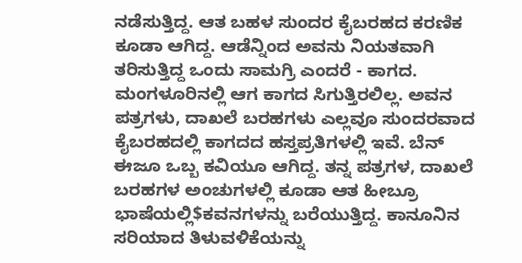ನಡೆಸುತ್ತಿದ್ದ. ಆತ ಬಹಳ ಸುಂದರ ಕೈಬರಹದ ಕರಣಿಕ ಕೂಡಾ ಆಗಿದ್ದ. ಆಡೆನ್ನಿಂದ ಅವನು ನಿಯತವಾಗಿ ತರಿಸುತ್ತಿದ್ದ ಒಂದು ಸಾಮಗ್ರಿ ಎಂದರೆ - ಕಾಗದ. ಮಂಗಳೂರಿನಲ್ಲಿ ಆಗ ಕಾಗದ ಸಿಗುತ್ತಿರಲಿಲ್ಲ. ಅವನ ಪತ್ರಗಳು, ದಾಖಲೆ ಬರಹಗಳು ಎಲ್ಲವೂ ಸುಂದರವಾದ ಕೈಬರಹದಲ್ಲಿ ಕಾಗದದ ಹಸ್ತಪ್ರತಿಗಳಲ್ಲಿ ಇವೆ. ಬೆನ್ ಈಜೂ ಒಬ್ಬ ಕವಿಯೂ ಆಗಿದ್ದ. ತನ್ನ ಪತ್ರಗಳ, ದಾಖಲೆ ಬರಹಗಳ ಅಂಚುಗಳಲ್ಲಿ ಕೂಡಾ ಆತ ಹೀಬ್ರೂ ಭಾಷೆಯಲ್ಲಿ$ಕವನಗಳನ್ನು ಬರೆಯುತ್ತಿದ್ದ. ಕಾನೂನಿನ ಸರಿಯಾದ ತಿಳುವಳಿಕೆಯನ್ನು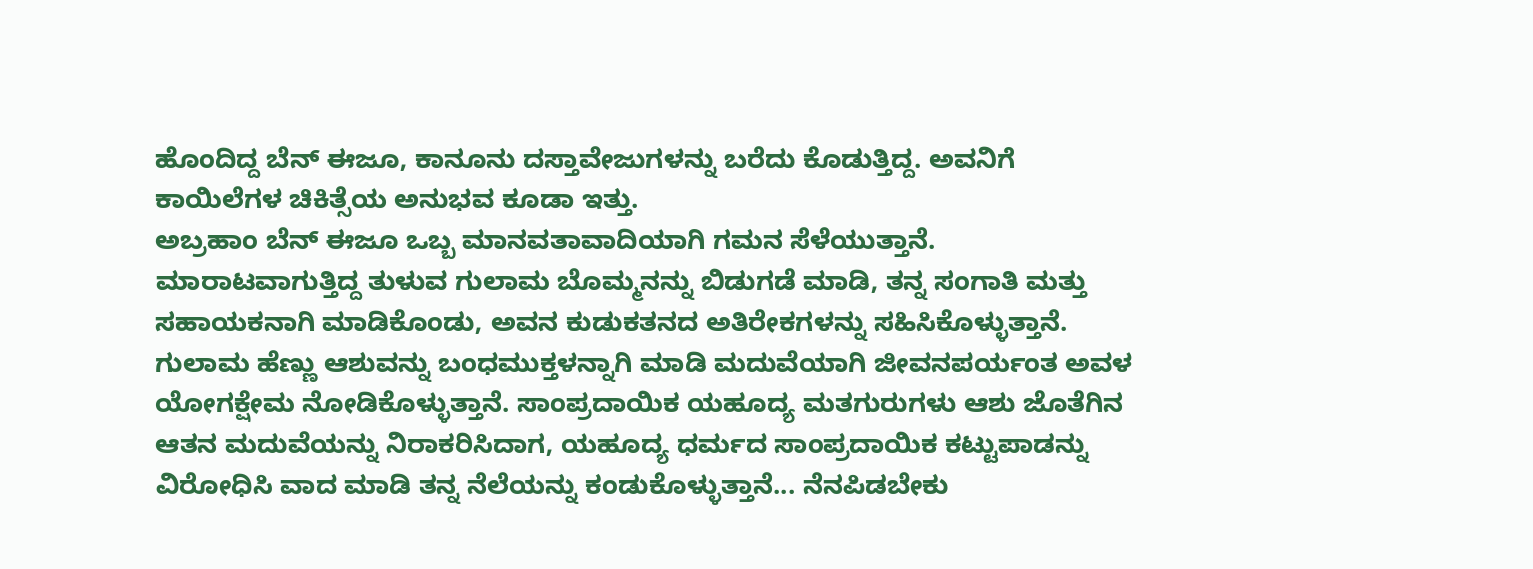ಹೊಂದಿದ್ದ ಬೆನ್ ಈಜೂ, ಕಾನೂನು ದಸ್ತಾವೇಜುಗಳನ್ನು ಬರೆದು ಕೊಡುತ್ತಿದ್ದ. ಅವನಿಗೆ ಕಾಯಿಲೆಗಳ ಚಿಕಿತ್ಸೆಯ ಅನುಭವ ಕೂಡಾ ಇತ್ತು.
ಅಬ್ರಹಾಂ ಬೆನ್ ಈಜೂ ಒಬ್ಬ ಮಾನವತಾವಾದಿಯಾಗಿ ಗಮನ ಸೆಳೆಯುತ್ತಾನೆ. ಮಾರಾಟವಾಗುತ್ತಿದ್ದ ತುಳುವ ಗುಲಾಮ ಬೊಮ್ಮನನ್ನು ಬಿಡುಗಡೆ ಮಾಡಿ, ತನ್ನ ಸಂಗಾತಿ ಮತ್ತು ಸಹಾಯಕನಾಗಿ ಮಾಡಿಕೊಂಡು, ಅವನ ಕುಡುಕತನದ ಅತಿರೇಕಗಳನ್ನು ಸಹಿಸಿಕೊಳ್ಳುತ್ತಾನೆ. ಗುಲಾಮ ಹೆಣ್ಣು ಆಶುವನ್ನು ಬಂಧಮುಕ್ತಳನ್ನಾಗಿ ಮಾಡಿ ಮದುವೆಯಾಗಿ ಜೀವನಪರ್ಯಂತ ಅವಳ ಯೋಗಕ್ಷೇಮ ನೋಡಿಕೊಳ್ಳುತ್ತಾನೆ. ಸಾಂಪ್ರದಾಯಿಕ ಯಹೂದ್ಯ ಮತಗುರುಗಳು ಆಶು ಜೊತೆಗಿನ ಆತನ ಮದುವೆಯನ್ನು ನಿರಾಕರಿಸಿದಾಗ, ಯಹೂದ್ಯ ಧರ್ಮದ ಸಾಂಪ್ರದಾಯಿಕ ಕಟ್ಟುಪಾಡನ್ನು ವಿರೋಧಿಸಿ ವಾದ ಮಾಡಿ ತನ್ನ ನೆಲೆಯನ್ನು ಕಂಡುಕೊಳ್ಳುತ್ತಾನೆ... ನೆನಪಿಡಬೇಕು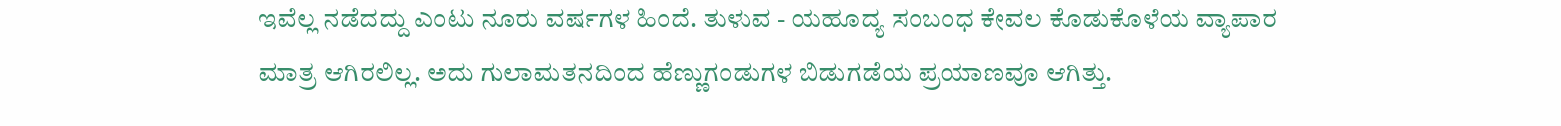ಇವೆಲ್ಲ ನಡೆದದ್ದು ಎಂಟು ನೂರು ವರ್ಷಗಳ ಹಿಂದೆ. ತುಳುವ - ಯಹೂದ್ಯ ಸಂಬಂಧ ಕೇವಲ ಕೊಡುಕೊಳೆಯ ವ್ಯಾಪಾರ ಮಾತ್ರ ಆಗಿರಲಿಲ್ಲ. ಅದು ಗುಲಾಮತನದಿಂದ ಹೆಣ್ಣುಗಂಡುಗಳ ಬಿಡುಗಡೆಯ ಪ್ರಯಾಣವೂ ಆಗಿತ್ತು.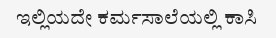ಇಲ್ಲಿಯದೇ ಕರ್ಮಸಾಲೆಯಲ್ಲಿ ಕಾಸಿ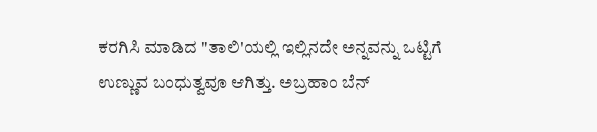ಕರಗಿಸಿ ಮಾಡಿದ "ತಾಲಿ'ಯಲ್ಲಿ ಇಲ್ಲಿನದೇ ಅನ್ನವನ್ನು ಒಟ್ಟಿಗೆ ಉಣ್ಣುವ ಬಂಧುತ್ವವೂ ಆಗಿತ್ತು. ಅಬ್ರಹಾಂ ಬೆನ್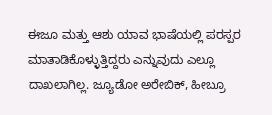ಈಜೂ ಮತ್ತು ಆಶು ಯಾವ ಭಾಷೆಯಲ್ಲಿ ಪರಸ್ಪರ ಮಾತಾಡಿಕೊಳ್ಳುತ್ತಿದ್ದರು ಎನ್ನುವುದು ಎಲ್ಲೂ ದಾಖಲಾಗಿಲ್ಲ. ಜ್ಯೂಡೋ ಅರೇಬಿಕ್, ಹೀಬ್ರೂ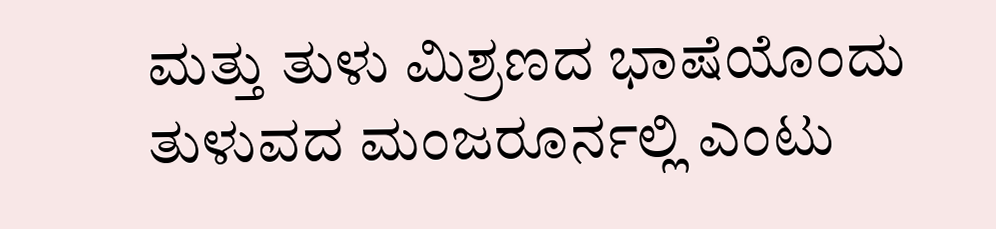ಮತ್ತು ತುಳು ಮಿಶ್ರಣದ ಭಾಷೆಯೊಂದು ತುಳುವದ ಮಂಜರೂರ್ನಲ್ಲಿ ಎಂಟು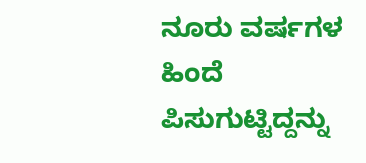ನೂರು ವರ್ಷಗಳ ಹಿಂದೆ ಪಿಸುಗುಟ್ಟಿದ್ದನ್ನು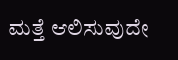ಮತ್ತೆ ಆಲಿಸುವುದೇ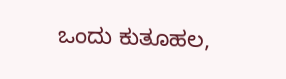ಒಂದು ಕುತೂಹಲ,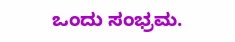ಒಂದು ಸಂಭ್ರಮ.